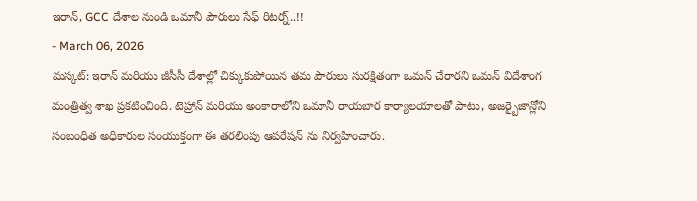ఇరాన్, GCC దేశాల నుండి ఒమానీ పౌరులు సేఫ్ రిటర్న్..!!
- March 06, 2026
మస్కట్: ఇరాన్ మరియు జీసీసీ దేశాల్లో చిక్కుకుపోయిన తమ పౌరులు సురక్షితంగా ఒమన్ చేరారని ఒమన్ విదేశాంగ మంత్రిత్వ శాఖ ప్రకటించింది. టెహ్రాన్ మరియు అంకారాలోని ఒమానీ రాయబార కార్యాలయాలతో పాటు, అజర్బైజాన్లోని సంబంధిత అధికారుల సంయుక్తంగా ఈ తరలింపు ఆపరేషన్ ను నిర్వహించారు.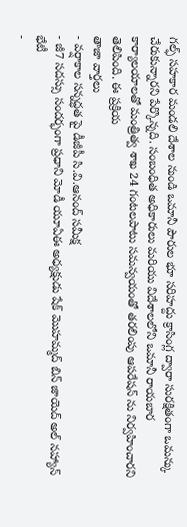గల్ఫ్ సహకార మండలి దేశాల నుండి ఒమానీ పౌరుల భూ సరిహద్దు క్రాసింగ్ల ద్వారా సురక్షితంగా ఒమన్కు చేరుకున్నారని పేర్కొన్నది. సంబంధిత అధికారులు మరియు విదేశాలలోని ఒమానీ రాయబార కార్యాలయాలతో మంత్రిత్వ శాఖ 24 గంటలపాటు సమన్వయంతో తరలింపు ఆపరేషన్ ను నిర్వహించారని తెలిపింది. ఈ ప్రక్రియ
తాజా వార్తలు
- వర్షాకాల సన్నద్ధత పై డీజీపీ సి.వి.ఆనంద్ సమీక్ష
- జీ7 సదస్సు సందర్భంగా ప్రధాని మోడీ యూఏఈ అధ్యక్షుడు షేక్ మొహమ్మద్ బిన్ జాయెద్ అల్ నహ్యాన్ భేటీ
-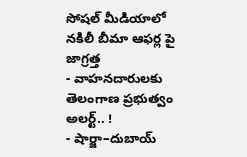సోషల్ మీడియాలో నకిలీ బీమా ఆఫర్ల పై జాగ్రత్త
- వాహనదారులకు తెలంగాణ ప్రభుత్వం అలర్ట్.. !
- షార్జా–దుబాయ్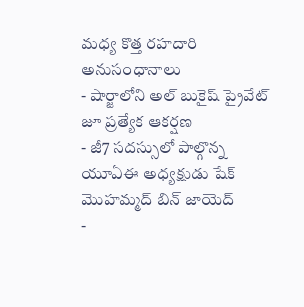మధ్య కొత్త రహదారి అనుసంధానాలు
- షార్జాలోని అల్ బుకైష్ ప్రైవేట్ జూ ప్రత్యేక ఆకర్షణ
- జీ7 సదస్సులో పాల్గొన్న యూఏఈ అధ్యక్షుడు షేక్ మొహమ్మద్ బిన్ జాయెద్
-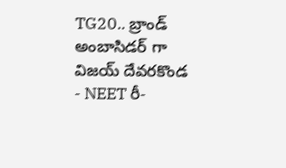TG20.. బ్రాండ్ అంబాసిడర్ గా విజయ్ దేవరకొండ
- NEET రీ-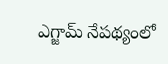ఎగ్జామ్ నేపథ్యంలో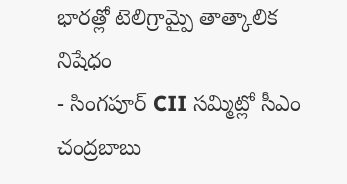భారత్లో టెలిగ్రామ్పై తాత్కాలిక నిషేధం
- సింగపూర్ CII సమ్మిట్లో సీఎం చంద్రబాబు